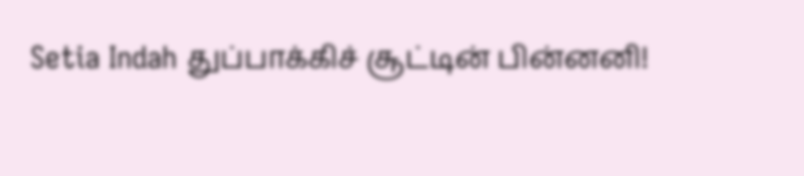Setia Indah துப்பாக்கிச் சூட்டின் பின்னனி!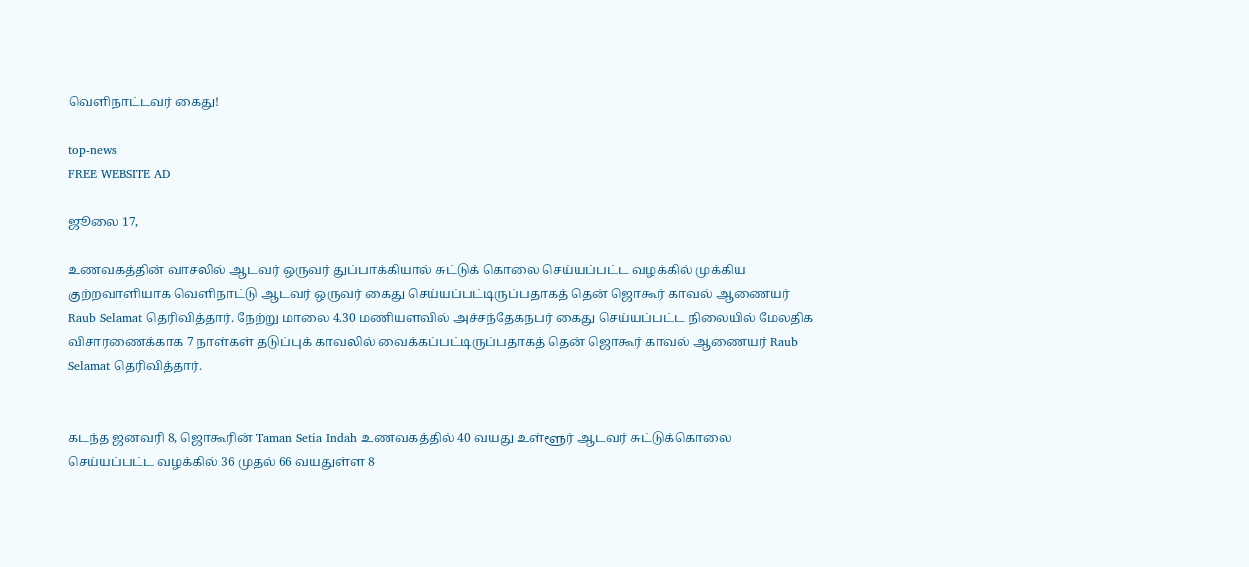வெளிநாட்டவர் கைது!

top-news
FREE WEBSITE AD

ஜூலை 17,

உணவகத்தின் வாசலில் ஆடவர் ஒருவர் துப்பாக்கியால் சுட்டுக் கொலை செய்யப்பட்ட வழக்கில் முக்கிய குற்றவாளியாக வெளிநாட்டு ஆடவர் ஒருவர் கைது செய்யப்பட்டிருப்பதாகத் தென் ஜொகூர் காவல் ஆணையர் Raub Selamat தெரிவித்தார். நேற்று மாலை 4.30 மணியளவில் அச்சந்தேகநபர் கைது செய்யப்பட்ட நிலையில் மேலதிக விசாரணைக்காக 7 நாள்கள் தடுப்புக் காவலில் வைக்கப்பட்டிருப்பதாகத் தென் ஜொகூர் காவல் ஆணையர் Raub Selamat தெரிவித்தார்.


கடந்த ஜனவரி 8, ஜொகூரின் Taman Setia Indah உணவகத்தில் 40 வயது உள்ளூர் ஆடவர் சுட்டுக்கொலை செய்யப்பட்ட வழக்கில் 36 முதல் 66 வயதுள்ள 8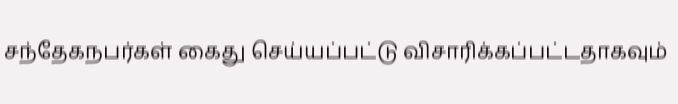சந்தேகநபர்கள் கைது செய்யப்பட்டு விசாரிக்கப்பட்டதாகவும்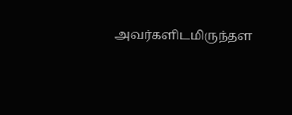அவர்களிடமிருந்தள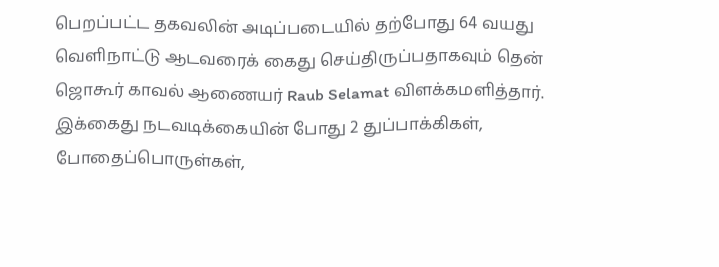பெறப்பட்ட தகவலின் அடிப்படையில் தற்போது 64 வயது வெளிநாட்டு ஆடவரைக் கைது செய்திருப்பதாகவும் தென் ஜொகூர் காவல் ஆணையர் Raub Selamat விளக்கமளித்தார். இக்கைது நடவடிக்கையின் போது 2 துப்பாக்கிகள், போதைப்பொருள்கள்,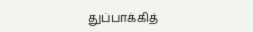துப்பாக்கித்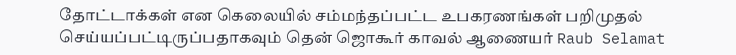தோட்டாக்கள் என கெலையில் சம்மந்தப்பட்ட உபகரணங்கள் பறிமுதல் செய்யப்பட்டிருப்பதாகவும் தென் ஜொகூர் காவல் ஆணையர் Raub Selamat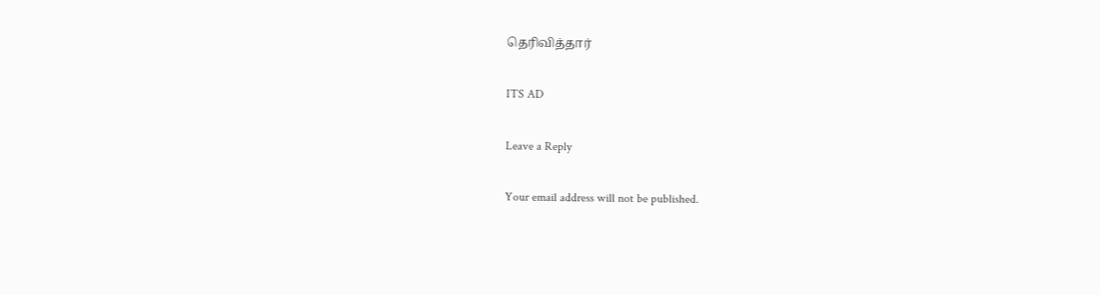தெரிவித்தார்

ITS AD

Leave a Reply

Your email address will not be published.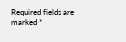Required fields are marked *